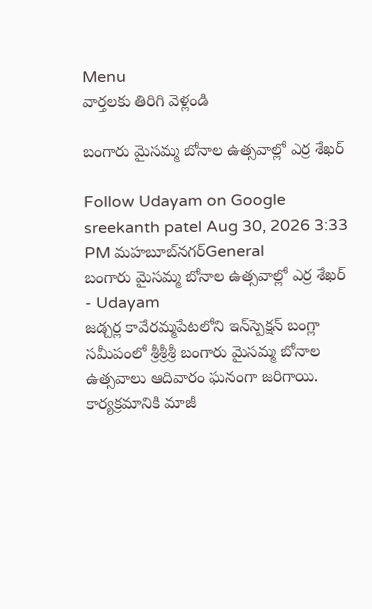Menu
వార్తలకు తిరిగి వెళ్లండి

బంగారు మైసమ్మ బోనాల ఉత్సవాల్లో ఎర్ర శేఖర్

Follow Udayam on Google
sreekanth patel Aug 30, 2026 3:33 PM మహబూబ్‌నగర్General
బంగారు మైసమ్మ బోనాల ఉత్సవాల్లో ఎర్ర శేఖర్ - Udayam
జడ్చర్ల కావేరమ్మపేటలోని ఇన్‌స్పెక్షన్ బంగ్లా సమీపంలో శ్రీశ్రీశ్రీ బంగారు మైసమ్మ బోనాల ఉత్సవాలు ఆదివారం ఘనంగా జరిగాయి. కార్యక్రమానికి మాజీ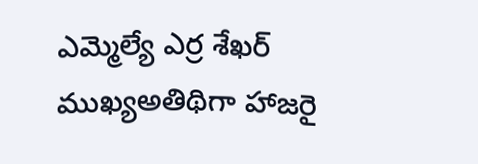ఎమ్మెల్యే ఎర్ర శేఖర్ ముఖ్యఅతిథిగా హాజరై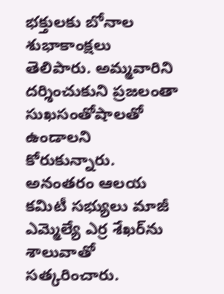భక్తులకు బోనాల శుభాకాంక్షలు తెలిపారు. అమ్మవారిని దర్శించుకుని ప్రజలంతా సుఖసంతోషాలతో ఉండాలని కోరుకున్నారు. అనంతరం ఆలయ కమిటీ సభ్యులు మాజీ ఎమ్మెల్యే ఎర్ర శేఖర్‌ను శాలువాతో సత్కరించారు.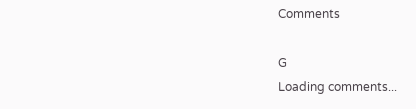Comments

G
Loading comments...